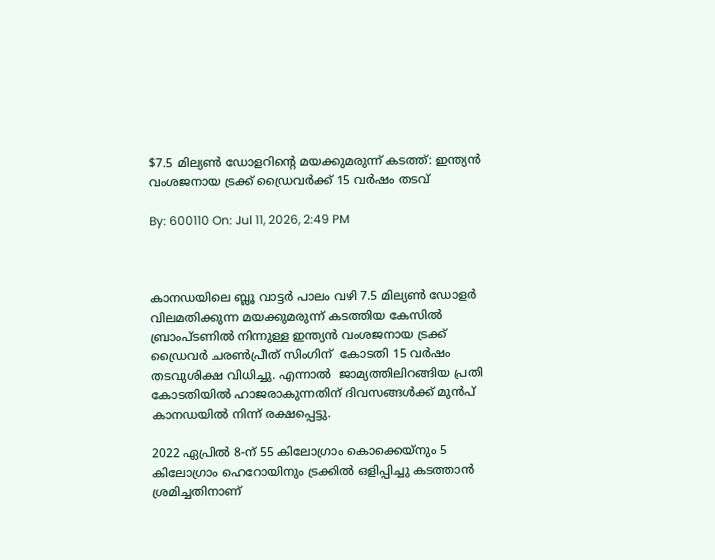$7.5 മില്യൺ ഡോളറിന്റെ മയക്കുമരുന്ന് കടത്ത്: ഇന്ത്യൻ വംശജനായ ട്രക്ക് ഡ്രൈവർക്ക് 15 വർഷം തടവ്

By: 600110 On: Jul 11, 2026, 2:49 PM



കാനഡയിലെ ബ്ലൂ വാട്ടർ പാലം വഴി 7.5 മില്യൺ ഡോളർ വിലമതിക്കുന്ന മയക്കുമരുന്ന് കടത്തിയ കേസിൽ ബ്രാംപ്ടണിൽ നിന്നുള്ള ഇന്ത്യൻ വംശജനായ ട്രക്ക് ഡ്രൈവർ ചരൺപ്രീത് സിംഗിന്  കോടതി 15 വർഷം തടവുശിക്ഷ വിധിച്ചു. എന്നാൽ  ജാമ്യത്തിലിറങ്ങിയ പ്രതി കോടതിയിൽ ഹാജരാകുന്നതിന് ദിവസങ്ങൾക്ക് മുൻപ് കാനഡയിൽ നിന്ന് രക്ഷപ്പെട്ടു.

2022 ഏപ്രിൽ 8-ന് 55 കിലോഗ്രാം കൊക്കെയ്നും 5 കിലോഗ്രാം ഹെറോയിനും ട്രക്കിൽ ഒളിപ്പിച്ചു കടത്താൻ ശ്രമിച്ചതിനാണ്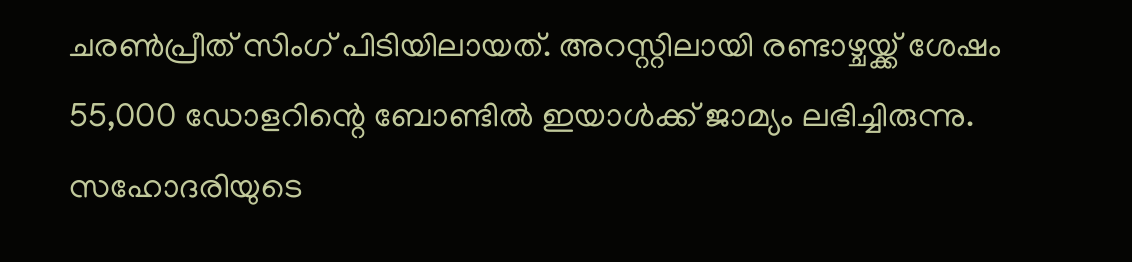ചരൺപ്രീത് സിംഗ് പിടിയിലായത്. അറസ്റ്റിലായി രണ്ടാഴ്ചയ്ക്ക് ശേഷം 55,000 ഡോളറിന്റെ ബോണ്ടിൽ ഇയാൾക്ക് ജാമ്യം ലഭിച്ചിരുന്നു. സഹോദരിയുടെ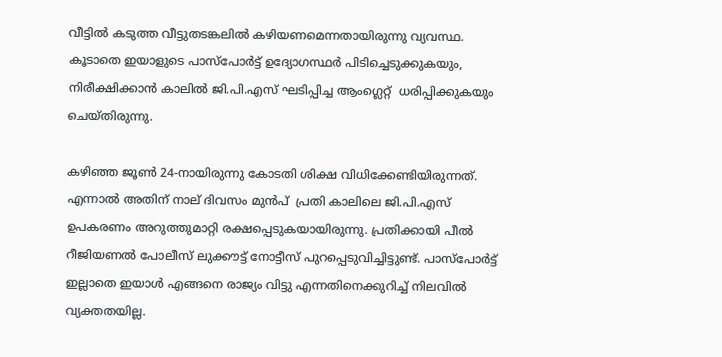വീട്ടിൽ കടുത്ത വീട്ടുതടങ്കലിൽ കഴിയണമെന്നതായിരുന്നു വ്യവസ്ഥ. കൂടാതെ ഇയാളുടെ പാസ്‌പോർട്ട് ഉദ്യോഗസ്ഥർ പിടിച്ചെടുക്കുകയും, നിരീക്ഷിക്കാൻ കാലിൽ ജി.പി.എസ് ഘടിപ്പിച്ച ആംഗ്ലെറ്റ്  ധരിപ്പിക്കുകയും ചെയ്തിരുന്നു.

കഴിഞ്ഞ ജൂൺ 24-നായിരുന്നു കോടതി ശിക്ഷ വിധിക്കേണ്ടിയിരുന്നത്. എന്നാൽ അതിന് നാല് ദിവസം മുൻപ്  പ്രതി കാലിലെ ജി.പി.എസ് ഉപകരണം അറുത്തുമാറ്റി രക്ഷപ്പെടുകയായിരുന്നു. പ്രതിക്കായി പീൽ റീജിയണൽ പോലീസ് ലുക്കൗട്ട് നോട്ടീസ് പുറപ്പെടുവിച്ചിട്ടുണ്ട്. പാസ്‌പോർട്ട് ഇല്ലാതെ ഇയാൾ എങ്ങനെ രാജ്യം വിട്ടു എന്നതിനെക്കുറിച്ച് നിലവിൽ വ്യക്തതയില്ല.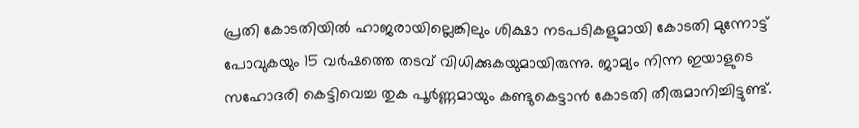പ്രതി കോടതിയിൽ ഹാജരായില്ലെങ്കിലും ശിക്ഷാ നടപടികളുമായി കോടതി മുന്നോട്ട് പോവുകയും 15 വർഷത്തെ തടവ് വിധിക്കുകയുമായിരുന്നു. ജാമ്യം നിന്ന ഇയാളുടെ സഹോദരി കെട്ടിവെച്ച തുക പൂർണ്ണമായും കണ്ടുകെട്ടാൻ കോടതി തീരുമാനിച്ചിട്ടുണ്ട്.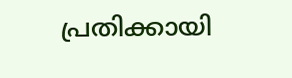പ്രതിക്കായി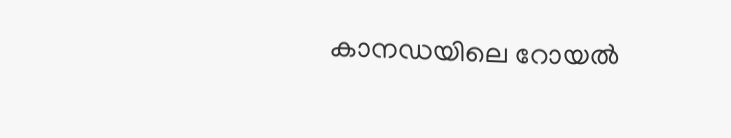കാനഡയിലെ റോയൽ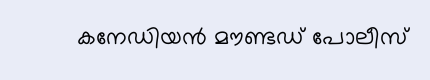കനേഡിയൻ മൗണ്ടഡ് പോലീസ്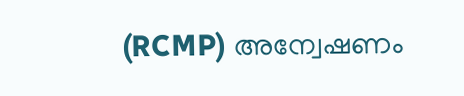(RCMP) അന്വേഷണം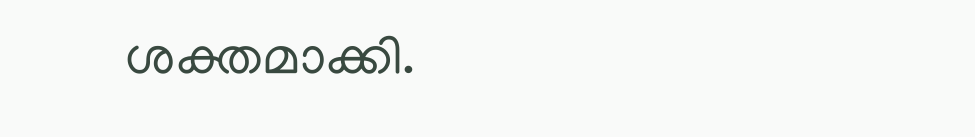ശക്തമാക്കി.